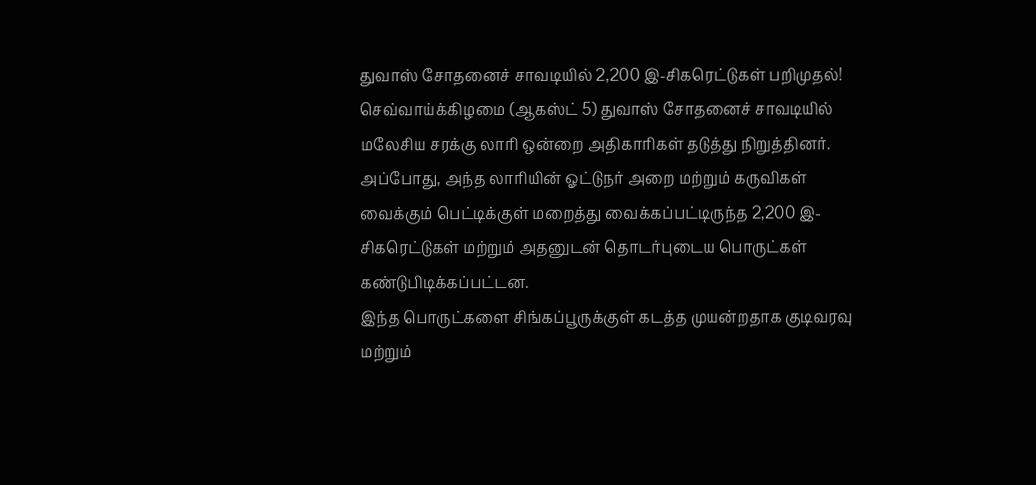துவாஸ் சோதனைச் சாவடியில் 2,200 இ-சிகரெட்டுகள் பறிமுதல்!
செவ்வாய்க்கிழமை (ஆகஸ்ட் 5) துவாஸ் சோதனைச் சாவடியில் மலேசிய சரக்கு லாரி ஒன்றை அதிகாரிகள் தடுத்து நிறுத்தினர். அப்போது, அந்த லாரியின் ஓட்டுநர் அறை மற்றும் கருவிகள் வைக்கும் பெட்டிக்குள் மறைத்து வைக்கப்பட்டிருந்த 2,200 இ-சிகரெட்டுகள் மற்றும் அதனுடன் தொடர்புடைய பொருட்கள் கண்டுபிடிக்கப்பட்டன.
இந்த பொருட்களை சிங்கப்பூருக்குள் கடத்த முயன்றதாக குடிவரவு மற்றும்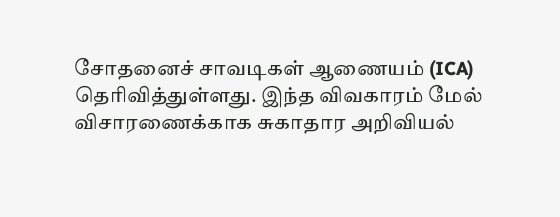சோதனைச் சாவடிகள் ஆணையம் (ICA) தெரிவித்துள்ளது. இந்த விவகாரம் மேல் விசாரணைக்காக சுகாதார அறிவியல்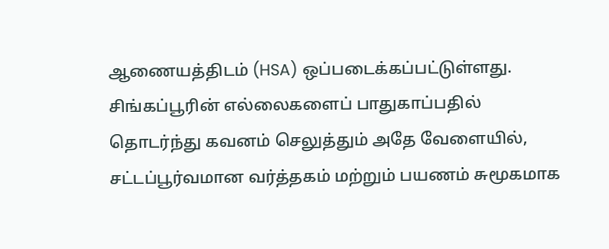ஆணையத்திடம் (HSA) ஒப்படைக்கப்பட்டுள்ளது.
சிங்கப்பூரின் எல்லைகளைப் பாதுகாப்பதில் தொடர்ந்து கவனம் செலுத்தும் அதே வேளையில், சட்டப்பூர்வமான வர்த்தகம் மற்றும் பயணம் சுமூகமாக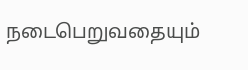நடைபெறுவதையும்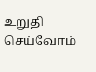உறுதி செய்வோம்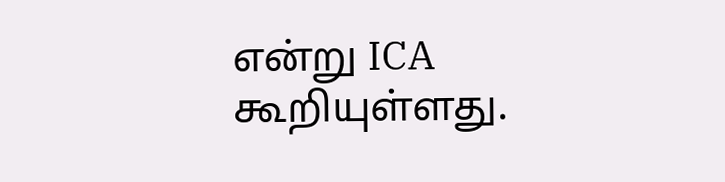என்று ICA கூறியுள்ளது.